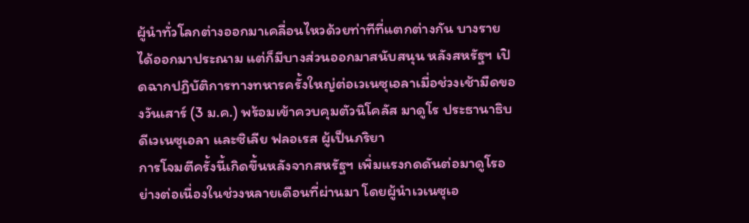ผู้นำทั่วโลกต่างออกมาเคลื่อนไหวด้วยท่าทีที่แตกต่างกัน บางรายได้ออกมาประณาม แต่ก็มีบางส่วนออกมาสนับสนุน หลังสหรัฐฯ เปิดฉากปฏิบัติการทางทหารครั้งใหญ่ต่อเวเนซุเอลาเมื่อช่วงเช้ามืดของวันเสาร์ (3 ม.ค.) พร้อมเข้าควบคุมตัวนิโคลัส มาดูโร ประธานาธิบดีเวเนซุเอลา และซิเลีย ฟลอเรส ผู้เป็นภริยา
การโจมตีครั้งนี้เกิดขึ้นหลังจากสหรัฐฯ เพิ่มแรงกดดันต่อมาดูโรอย่างต่อเนื่องในช่วงหลายเดือนที่ผ่านมา โดยผู้นำเวเนซุเอ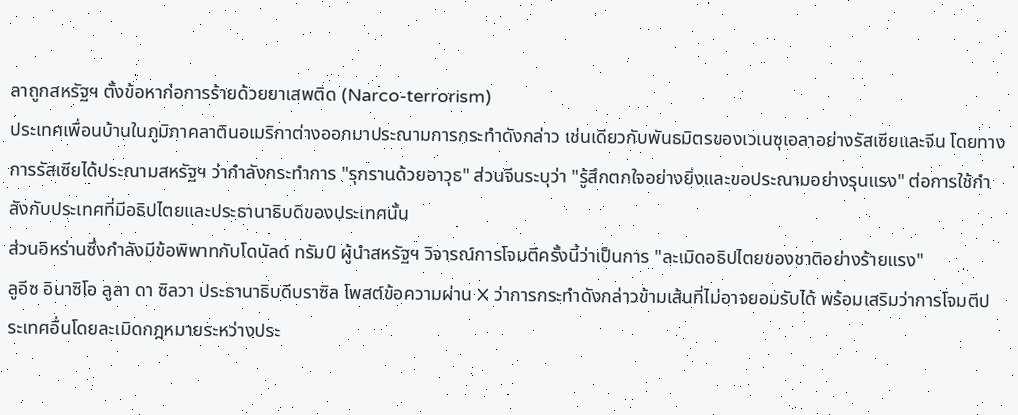ลาถูกสหรัฐฯ ตั้งข้อหาก่อการร้ายด้วยยาเสพติด (Narco-terrorism)
ประเทศเพื่อนบ้านในภูมิภาคลาตินอเมริกาต่างออกมาประณามการกระทำดังกล่าว เช่นเดียวกับพันธมิตรของเวเนซุเอลาอย่างรัสเซียและจีน โดยทางการรัสเซียได้ประณามสหรัฐฯ ว่ากำลังกระทำการ "รุกรานด้วยอาวุธ" ส่วนจีนระบุว่า "รู้สึกตกใจอย่างยิ่งและขอประณามอย่างรุนแรง" ต่อการใช้กำลังกับประเทศที่มีอธิปไตยและประธานาธิบดีของประเทศนั้น
ส่วนอิหร่านซึ่งกำลังมีข้อพิพาทกับโดนัลด์ ทรัมป์ ผู้นำสหรัฐฯ วิจารณ์การโจมตีครั้งนี้ว่าเป็นการ "ละเมิดอธิปไตยของชาติอย่างร้ายแรง"
ลูอีซ อินาซิโอ ลูลา ดา ซิลวา ประธานาธิบดีบราซิล โพสต์ข้อความผ่าน X ว่าการกระทำดังกล่าวข้ามเส้นที่ไม่อาจยอมรับได้ พร้อมเสริมว่าการโจมตีประเทศอื่นโดยละเมิดกฎหมายระหว่างประ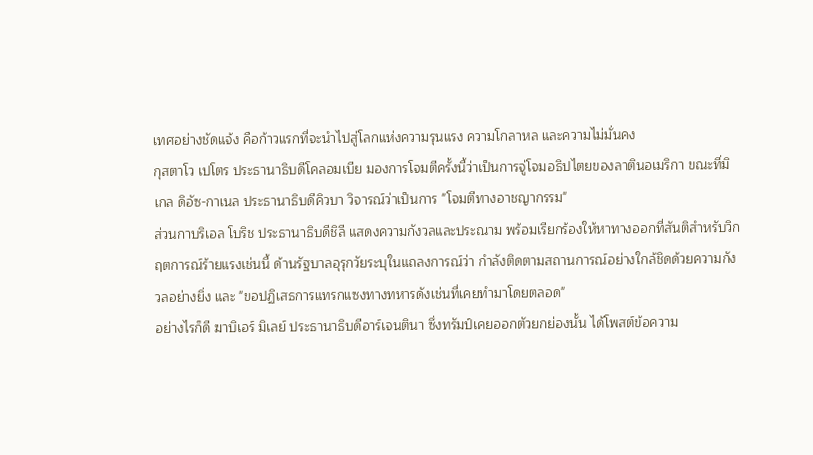เทศอย่างชัดแจ้ง คือก้าวแรกที่จะนำไปสู่โลกแห่งความรุนแรง ความโกลาหล และความไม่มั่นคง
กุสตาโว เปโตร ประธานาธิบดีโคลอมเบีย มองการโจมตีครั้งนี้ว่าเป็นการจู่โจมอธิปไตยของลาตินอเมริกา ขณะที่มิเกล ดิอัซ-กาเนล ประธานาธิบดีคิวบา วิจารณ์ว่าเป็นการ "โจมตีทางอาชญากรรม"
ส่วนกาบริเอล โบริช ประธานาธิบดีชิลี แสดงความกังวลและประณาม พร้อมเรียกร้องให้หาทางออกที่สันติสำหรับวิกฤตการณ์ร้ายแรงเช่นนี้ ด้านรัฐบาลอุรุกวัยระบุในแถลงการณ์ว่า กำลังติดตามสถานการณ์อย่างใกล้ชิดด้วยความกังวลอย่างยิ่ง และ "ขอปฏิเสธการแทรกแซงทางทหารดังเช่นที่เคยทำมาโดยตลอด"
อย่างไรก็ดี ฆาบิเอร์ มิเลย์ ประธานาธิบดีอาร์เจนตินา ซึ่งทรัมป์เคยออกตัวยกย่องนั้น ได้โพสต์ข้อความ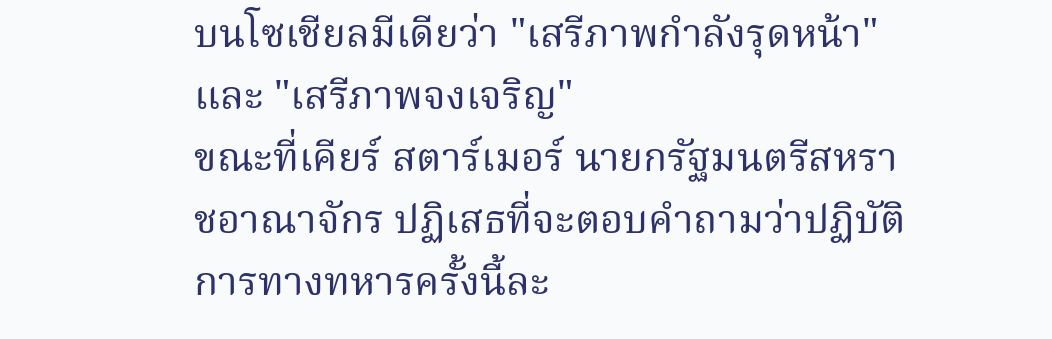บนโซเชียลมีเดียว่า "เสรีภาพกำลังรุดหน้า" และ "เสรีภาพจงเจริญ"
ขณะที่เคียร์ สตาร์เมอร์ นายกรัฐมนตรีสหราชอาณาจักร ปฏิเสธที่จะตอบคำถามว่าปฏิบัติการทางทหารครั้งนี้ละ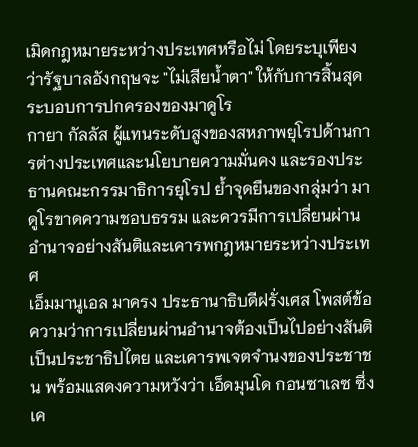เมิดกฎหมายระหว่างประเทศหรือไม่ โดยระบุเพียงว่ารัฐบาลอังกฤษจะ "ไม่เสียน้ำตา" ให้กับการสิ้นสุดระบอบการปกครองของมาดูโร
กายา กัลลัส ผู้แทนระดับสูงของสหภาพยุโรปด้านการต่างประเทศและนโยบายความมั่นคง และรองประธานคณะกรรมาธิการยุโรป ย้ำจุดยืนของกลุ่มว่า มาดูโรขาดความชอบธรรม และควรมีการเปลี่ยนผ่านอำนาจอย่างสันติและเคารพกฎหมายระหว่างประเทศ
เอ็มมานูเอล มาครง ประธานาธิบดีฝรั่งเศส โพสต์ข้อความว่าการเปลี่ยนผ่านอำนาจต้องเป็นไปอย่างสันติ เป็นประชาธิปไตย และเคารพเจตจำนงของประชาชน พร้อมแสดงความหวังว่า เอ็ดมุนโด กอนซาเลซ ซึ่งเค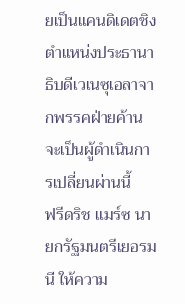ยเป็นแคนดิเดตชิงตำแหน่งประธานาธิบดีเวเนซุเอลาจากพรรคฝ่ายค้าน จะเป็นผู้ดำเนินการเปลี่ยนผ่านนี้
ฟรีดริช แมร์ซ นายกรัฐมนตรีเยอรมนี ให้ความ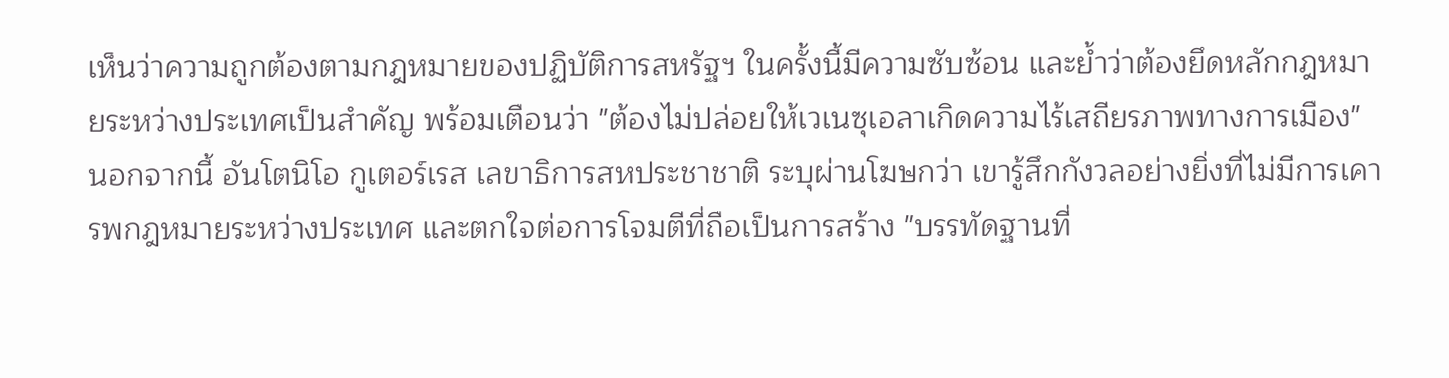เห็นว่าความถูกต้องตามกฎหมายของปฏิบัติการสหรัฐฯ ในครั้งนี้มีความซับซ้อน และย้ำว่าต้องยึดหลักกฎหมายระหว่างประเทศเป็นสำคัญ พร้อมเตือนว่า "ต้องไม่ปล่อยให้เวเนซุเอลาเกิดความไร้เสถียรภาพทางการเมือง"
นอกจากนี้ อันโตนิโอ กูเตอร์เรส เลขาธิการสหประชาชาติ ระบุผ่านโฆษกว่า เขารู้สึกกังวลอย่างยิ่งที่ไม่มีการเคารพกฎหมายระหว่างประเทศ และตกใจต่อการโจมตีที่ถือเป็นการสร้าง "บรรทัดฐานที่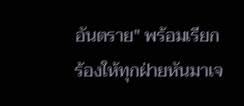อันตราย" พร้อมเรียกร้องให้ทุกฝ่ายหันมาเจ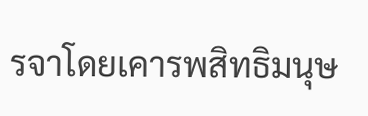รจาโดยเคารพสิทธิมนุษ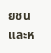ยชนและห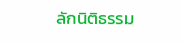ลักนิติธรรม